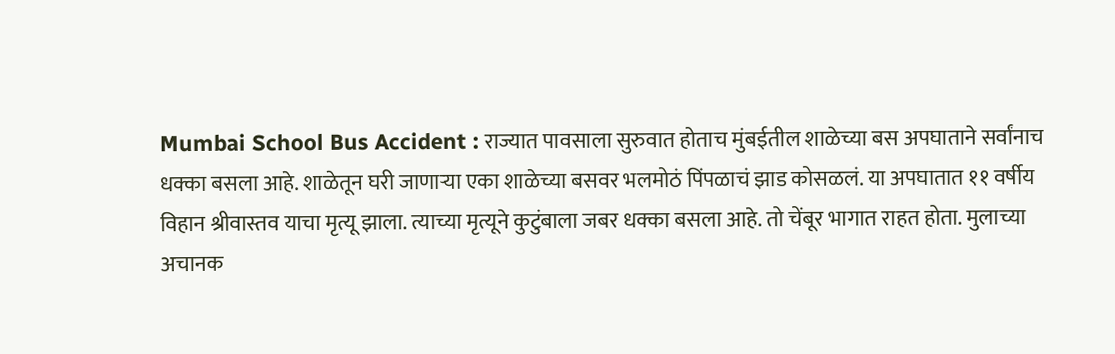Mumbai School Bus Accident : राज्यात पावसाला सुरुवात होताच मुंबईतील शाळेच्या बस अपघाताने सर्वांनाच धक्का बसला आहे. शाळेतून घरी जाणाऱ्या एका शाळेच्या बसवर भलमोठं पिंपळाचं झाड कोसळलं. या अपघातात ११ वर्षीय विहान श्रीवास्तव याचा मृत्यू झाला. त्याच्या मृत्यूने कुटुंबाला जबर धक्का बसला आहे. तो चेंबूर भागात राहत होता. मुलाच्या अचानक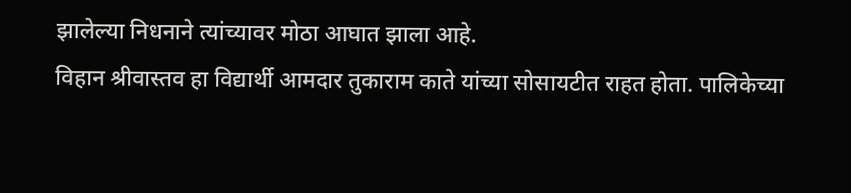झालेल्या निधनाने त्यांच्यावर मोठा आघात झाला आहे.
विहान श्रीवास्तव हा विद्यार्थी आमदार तुकाराम काते यांच्या सोसायटीत राहत होता. पालिकेच्या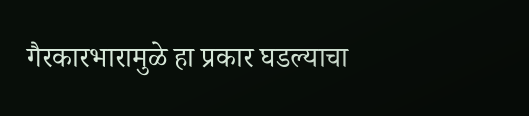गैरकारभारामुळे हा प्रकार घडल्याचा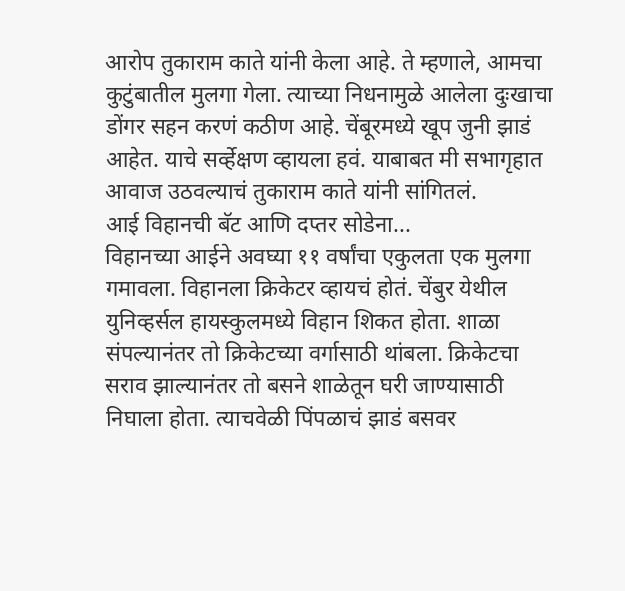आरोप तुकाराम काते यांनी केला आहे. ते म्हणाले, आमचा कुटुंबातील मुलगा गेला. त्याच्या निधनामुळे आलेला दुःखाचा डोंगर सहन करणं कठीण आहे. चेंबूरमध्ये खूप जुनी झाडं आहेत. याचे सर्व्हेक्षण व्हायला हवं. याबाबत मी सभागृहात आवाज उठवल्याचं तुकाराम काते यांनी सांगितलं.
आई विहानची बॅट आणि दप्तर सोडेना...
विहानच्या आईने अवघ्या ११ वर्षांचा एकुलता एक मुलगा गमावला. विहानला क्रिकेटर व्हायचं होतं. चेंबुर येथील युनिव्हर्सल हायस्कुलमध्ये विहान शिकत होता. शाळा संपल्यानंतर तो क्रिकेटच्या वर्गासाठी थांबला. क्रिकेटचा सराव झाल्यानंतर तो बसने शाळेतून घरी जाण्यासाठी निघाला होता. त्याचवेळी पिंपळाचं झाडं बसवर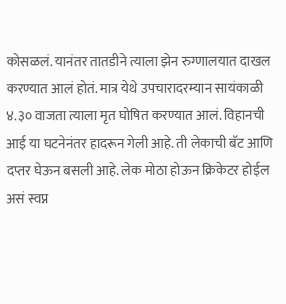कोसळलं. यानंतर तातडीने त्याला झेन रुग्णालयात दाखल करण्यात आलं होतं. मात्र येथे उपचारादरम्यान सायंकाळी ४.३० वाजता त्याला मृत घोषित करण्यात आलं. विहानची आई या घटनेनंतर हादरून गेली आहे. ती लेकाची बॅट आणि दप्तर घेऊन बसली आहे. लेक मोठा होऊन क्रिकेटर होईल असं स्वप्न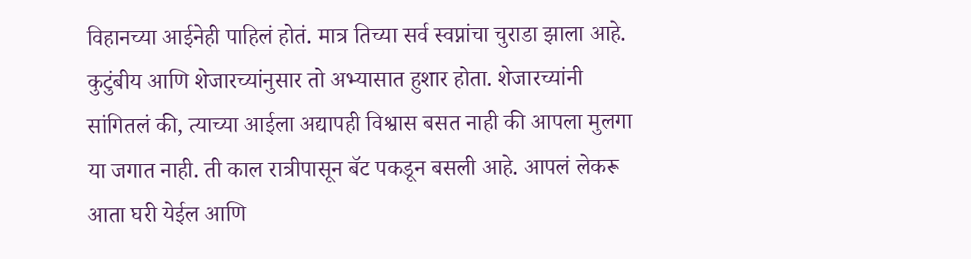विहानच्या आईनेही पाहिलं होतं. मात्र तिच्या सर्व स्वप्नांचा चुराडा झाला आहे. कुटुंबीय आणि शेजारच्यांनुसार तो अभ्यासात हुशार होता. शेजारच्यांनी सांगितलं की, त्याच्या आईला अद्यापही विश्वास बसत नाही की आपला मुलगा या जगात नाही. ती काल रात्रीपासून बॅट पकडून बसली आहे. आपलं लेकरू आता घरी येईल आणि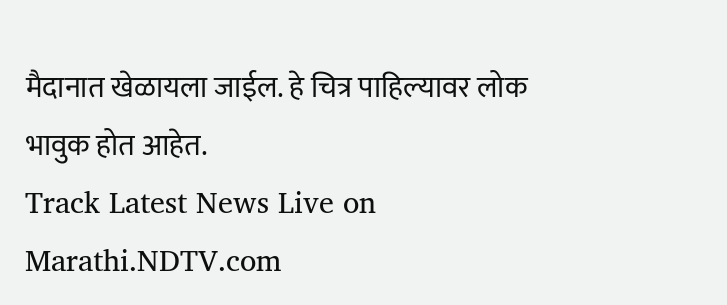मैदानात खेळायला जाईल. हे चित्र पाहिल्यावर लोक भावुक होत आहेत.
Track Latest News Live on Marathi.NDTV.com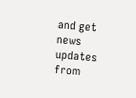and get news updates from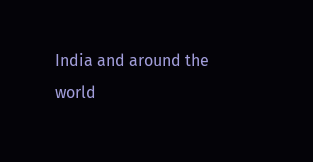India and around the world